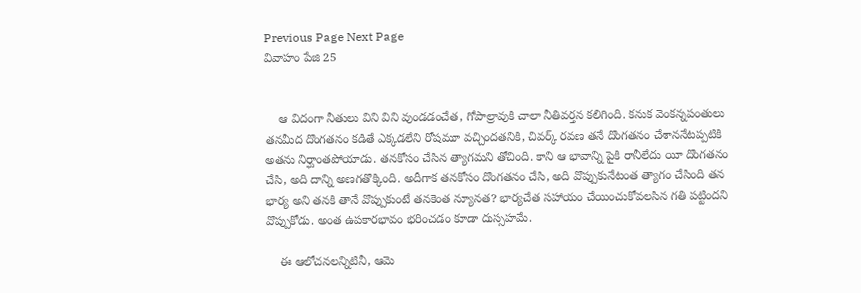Previous Page Next Page
వివాహం పేజి 25


    ఆ విదంగా నీతులు విని విని వుండడంచేత, గోపాల్రావుకి చాలా నీతివర్తన కలిగింది. కనుక వెంకన్నపంతులు తనమీద దొంగతనం కడితే ఎక్కడలేని రోషమూ వచ్చిందతనికి, చివర్క్ రవణ తనే దొంగతనం చేశాననేటప్పటికి అతను నిర్ఘాంతపోయాడు. తనకోసం చేసిన త్యాగమని తోచింది. కాని ఆ భావాన్ని పైకి రానీలేదు యీ దొంగతనం చేసి, అది దాన్ని అణగతొక్కింది. అదీగాక తనకోసం దొంగతనం చేసి, అది వొప్పుకునేటంత త్యాగం చేసింది తన భార్య అని తనకి తానే వొప్పుకుంటే తనకెంత న్యూనత? భార్యచేత సహాయం చేయించుకోవలసిన గతి పట్టిందని వొప్పుకోడు. అంత ఉపకారభావం భరించడం కూడా దుస్సహమే.

    ఈ ఆలోచనలన్నిటినీ, ఆమె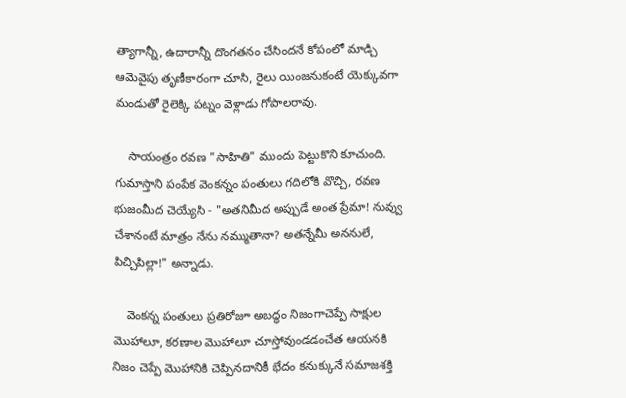త్యాగాన్నీ, ఉదారాన్నీ దొంగతనం చేసిందనే కోపంలో మాడ్చి ఆమెవైపు తృణీకారంగా చూసి, రైలు యింజనుకంటే యెక్కువగా మండుతో రైలెక్కి పట్నం వెళ్లాడు గోపాలరావు.

    సాయంత్రం రవణ "సాహితి" ముందు పెట్టుకొని కూచుంది. గుమాస్తాని పంపేక వెంకన్నం పంతులు గదిలోకి వొచ్చి, రవణ భుజంమీద చెయ్యేసి - "అతనిమీద అప్పుడే అంత ప్రేమా! నువ్వు చేశానంటే మాత్రం నేను నమ్ముతానా? అతన్నేమీ అననులే, పిచ్చిపిల్లా!" అన్నాడు.

    వెంకన్న పంతులు ప్రతిరోజూ అబద్ధం నిజంగాచెప్పే సాక్షుల మొహాలూ, కరణాల మొహాలూ చూస్తోవుండడంచేత ఆయనకి నిజం చెప్పే మొహానికి చెప్పినదానికీ భేదం కనుక్కునే సమాజశక్తి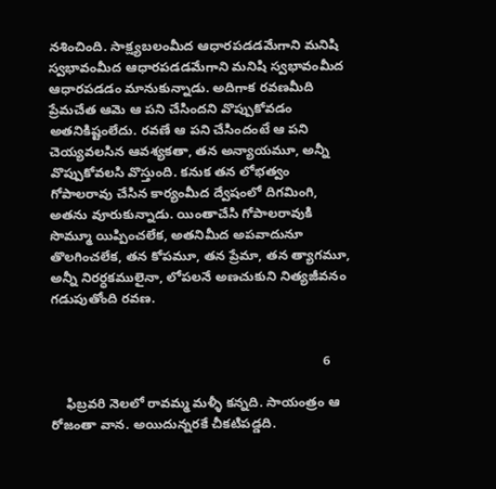నశించింది. సాక్ష్యబలంమీద ఆధారపడడమేగాని మనిషి స్వభావంమీద ఆధారపడడమేగాని మనిషి స్వభావంమీద ఆధారపడడం మానుకున్నాడు. అదిగాక రవణమీది ప్రేమచేత ఆమె ఆ పని చేసిందని వొప్పుకోవడం అతనికిష్టంలేదు. రవణే ఆ పని చేసిందంటే ఆ పని చెయ్యవలసిన ఆవశ్యకతా, తన అన్యాయమూ, అన్నీ వొప్పుకోవలసి వొస్తుంది. కనుక తన లోభత్వం గోపాలరావు చేసిన కార్యంమీద ద్వేషంలో దిగమింగి, అతను వూరుకున్నాడు. యింతాచేసి గోపాలరావుకి సొమ్మూ యిప్పించలేక, అతనిమీద అపవాదునూ తొలగించలేక, తన కోపమూ, తన ప్రేమా, తన త్యాగమూ, అన్నీ నిరర్ధకములైనా, లోపలనే అణచుకుని నిత్యజీవనం గడుపుతోంది రవణ.


                                                                          6

    ఫిబ్రవరి నెలలో రావమ్మ మళ్ళీ కన్నది. సాయంత్రం ఆ రోజంతా వాన. అయిదున్నరకే చీకటిపడ్డది.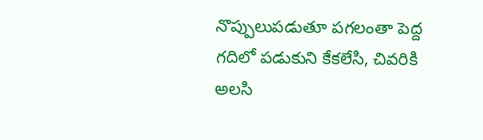నొప్పులుపడుతూ పగలంతా పెద్ద గదిలో పడుకుని కేకలేసి, చివరికి అలసి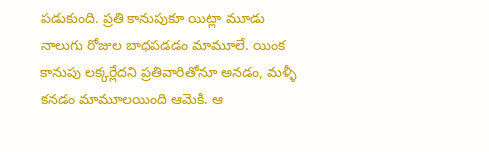పడుకుంది. ప్రతి కానుపుకూ యిట్లా మూడు నాలుగు రోజుల బాధపడడం మామూలే. యింక కానుపు లక్కర్లేదని ప్రతివారితోనూ అనడం, మళ్ళీ కనడం మామూలయింది ఆమెకి. ఆ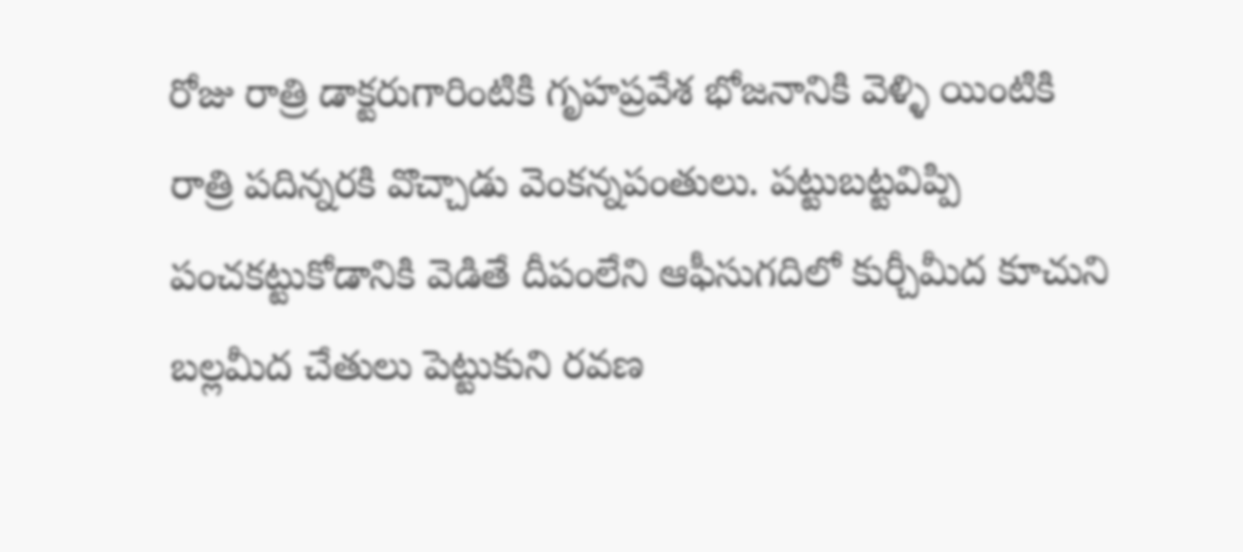రోజు రాత్రి డాక్టరుగారింటికి గృహప్రవేశ భోజనానికి వెళ్ళి యింటికి రాత్రి పదిన్నరకి వొచ్చాడు వెంకన్నపంతులు. పట్టుబట్టవిప్పి పంచకట్టుకోడానికి వెడితే దీపంలేని ఆఫీసుగదిలో కుర్చీమీద కూచుని బల్లమీద చేతులు పెట్టుకుని రవణ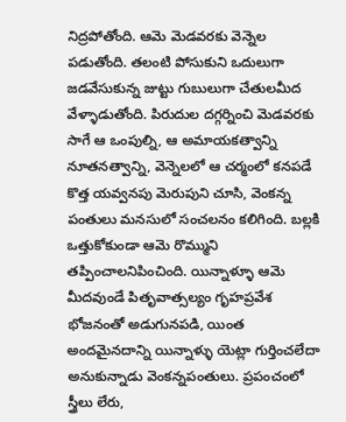నిద్రపోతోంది. ఆమె మెడవరకు వెన్నెల పడుతోంది. తలంటి పోసుకుని ఒదులుగా జడవేసుకున్న జుట్టు గుబులుగా చేతులమీద వేళ్ళాడుతోంది. పిరుదుల దగ్గర్నించి మెడవరకు సాగే ఆ ఒంపుల్ని, ఆ అమాయకత్వాన్ని నూతనత్వాన్ని, వెన్నెలలో ఆ చర్మంలో కనపడే కొత్త యవ్వనపు మెరుపుని చూసి, వెంకన్న పంతులు మనసులో సంచలనం కలిగింది. బల్లకి ఒత్తుకోకుండా ఆమె రొమ్ముని తప్పించాలనిపించింది. యిన్నాళ్ళూ ఆమె మీదవుండే పితృవాత్సల్యం గృహప్రవేశ భోజనంతో అడుగునపడి, యింత అందమైనదాన్ని యిన్నాళ్ళు యెట్లా గుర్తించలేదా అనుకున్నాడు వెంకన్నపంతులు. ప్రపంచంలో స్త్రీలు లేరు,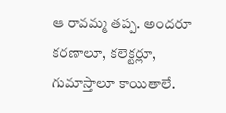ఆ రావమ్మ తప్ప. అందరూ కరణాలూ, కలెక్టర్లూ, గుమాస్తాలూ కాయితాలే.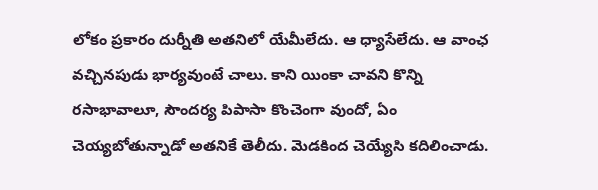లోకం ప్రకారం దుర్నీతి అతనిలో యేమీలేదు. ఆ ధ్యాసేలేదు. ఆ వాంఛ వచ్చినపుడు భార్యవుంటే చాలు. కాని యింకా చావని కొన్ని రసాభావాలూ, సౌందర్య పిపాసా కొంచెంగా వుందో, ఏం చెయ్యబోతున్నాడో అతనికే తెలీదు. మెడకింద చెయ్యేసి కదిలించాడు.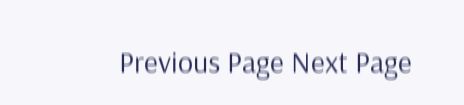Previous Page Next Page